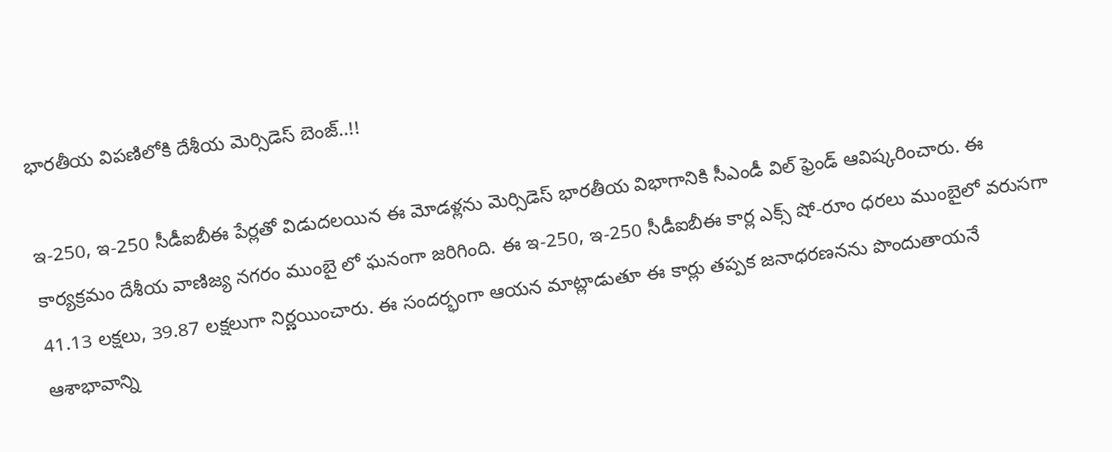భారతీయ విపణిలోకి దేశీయ మెర్సిడెస్ బెంజ్..!!

ఇ-250, ఇ-250 సీడీఐబీఈ పేర్లతో విడుదలయిన ఈ మోడళ్లను మెర్సిడెస్ భారతీయ విభాగానికి సీఎండీ విల్ ఫ్రెండ్ ఆవిష్కరించారు. ఈ కార్యక్రమం దేశీయ వాణిజ్య నగరం ముంబై లో ఘనంగా జరిగింది. ఈ ఇ-250, ఇ-250 సీడీఐబీఈ కార్ల ఎక్స్ షో-రూం ధరలు ముంబైలో వరుసగా 41.13 లక్షలు, 39.87 లక్షలుగా నిర్ణయించారు. ఈ సందర్భంగా ఆయన మాట్లాడుతూ ఈ కార్లు తప్పక జనాధరణనను పొందుతాయనే ఆశాభావాన్ని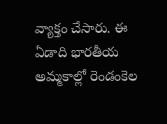వ్యాక్తం చేసారు. ఈ ఏడాది భారతీయ అమ్మకాల్లో రెండంకెల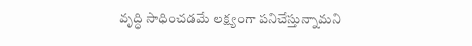వృద్ధి సాధించడమే లక్ష్యంగా పనిచేస్తున్నామని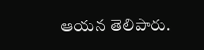ఆయన తెలిపారు.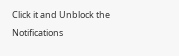Click it and Unblock the Notifications